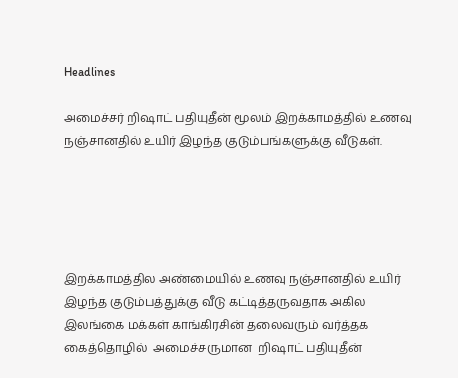Headlines

அமைச்சர் றிஷாட் பதியுதீன் மூலம் இறக்காமத்தில் உணவு நஞ்சானதில் உயிர் இழந்த குடும்பங்களுக்கு வீடுகள்.





இறக்காமத்தில அண்மையில் உணவு நஞ்சானதில் உயிர் இழந்த குடும்பத்துக்கு வீடு கட்டித்தருவதாக அகில இலங்கை மக்கள் காங்கிரசின் தலைவரும் வர்த்தக கைத்தொழில்  அமைச்சருமான  றிஷாட் பதியுதீன்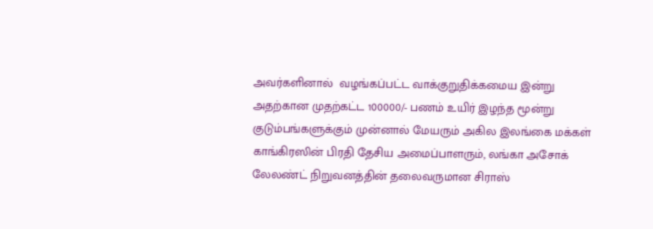அவர்களினால்  வழங்கப்பட்ட வாக்குறுதிக்கமைய இன்று அதற்கான முதற்கட்ட 100000/- பணம் உயிர் இழந்த மூன்று குடும்பங்களுக்கும் முன்னால் மேயரும் அகில இலங்கை மக்கள் காங்கிரஸின் பிரதி தேசிய அமைப்பாளரும், லங்கா அசோக் லேலண்ட் நிறுவனத்தின் தலைவருமான சிராஸ்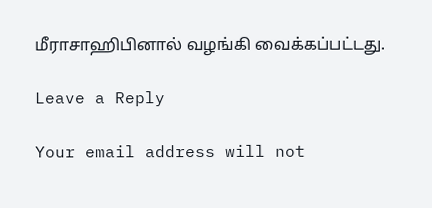மீராசாஹிபினால் வழங்கி வைக்கப்பட்டது.

Leave a Reply

Your email address will not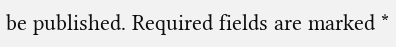be published. Required fields are marked *